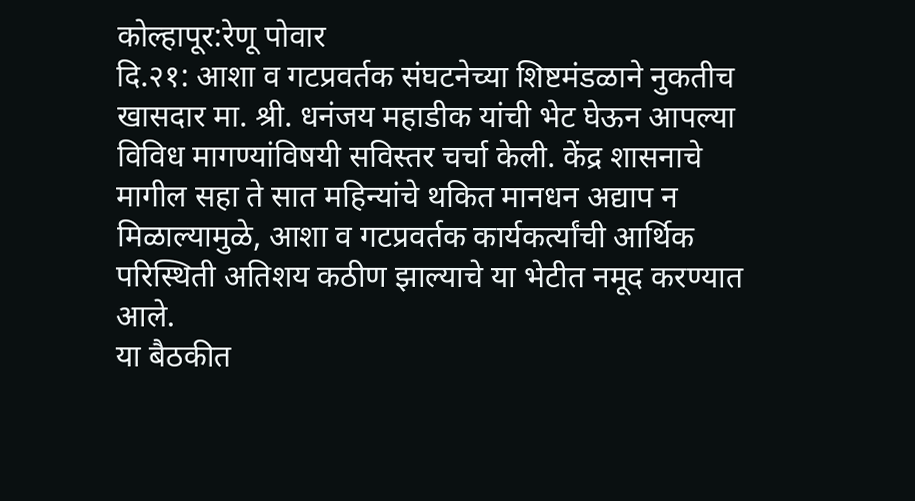कोल्हापूर:रेणू पोवार
दि.२१: आशा व गटप्रवर्तक संघटनेच्या शिष्टमंडळाने नुकतीच खासदार मा. श्री. धनंजय महाडीक यांची भेट घेऊन आपल्या विविध मागण्यांविषयी सविस्तर चर्चा केली. केंद्र शासनाचे मागील सहा ते सात महिन्यांचे थकित मानधन अद्याप न मिळाल्यामुळे, आशा व गटप्रवर्तक कार्यकर्त्यांची आर्थिक परिस्थिती अतिशय कठीण झाल्याचे या भेटीत नमूद करण्यात आले.
या बैठकीत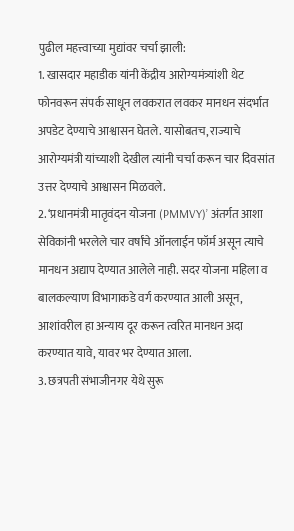पुढील महत्त्वाच्या मुद्यांवर चर्चा झाली:
1. खासदार महाडीक यांनी केंद्रीय आरोग्यमंत्र्यांशी थेट फोनवरून संपर्क साधून लवकरात लवकर मानधन संदर्भात अपडेट देण्याचे आश्वासन घेतले. यासोबतच, राज्याचे आरोग्यमंत्री यांच्याशी देखील त्यांनी चर्चा करून चार दिवसांत उत्तर देण्याचे आश्वासन मिळवले.
2. ‘प्रधानमंत्री मातृवंदन योजना (PMMVY)’ अंतर्गत आशा सेविकांनी भरलेले चार वर्षांचे ऑनलाईन फॉर्म असून त्याचे मानधन अद्याप देण्यात आलेले नाही. सदर योजना महिला व बालकल्याण विभागाकडे वर्ग करण्यात आली असून, आशांवरील हा अन्याय दूर करून त्वरित मानधन अदा करण्यात यावे, यावर भर देण्यात आला.
3. छत्रपती संभाजीनगर येथे सुरू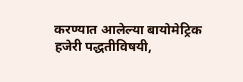करण्यात आलेल्या बायोमेट्रिक हजेरी पद्धतीविषयी,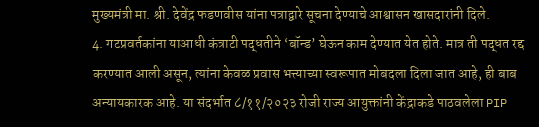मुख्यमंत्री मा. श्री. देवेंद्र फडणवीस यांना पत्राद्वारे सूचना देण्याचे आश्वासन खासदारांनी दिले.
4. गटप्रवर्तकांना याआधी कंत्राटी पद्धतीने ‘बॉन्ड’ घेऊन काम देण्यात येत होते. मात्र ती पद्धत रद्द करण्यात आली असून, त्यांना केवळ प्रवास भत्त्याच्या स्वरूपात मोबदला दिला जात आहे, ही बाब अन्यायकारक आहे. या संदर्भात ८/११/२०२३ रोजी राज्य आयुक्तांनी केंद्राकडे पाठवलेला PIP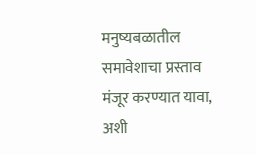मनुष्यबळातील समावेशाचा प्रस्ताव मंजूर करण्यात यावा, अशी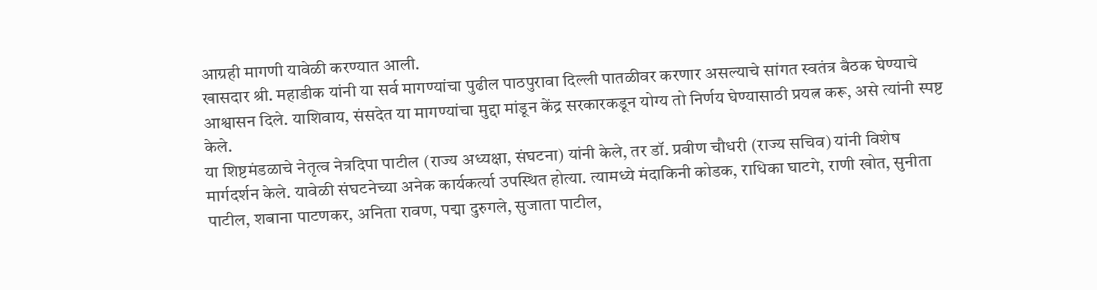आग्रही मागणी यावेळी करण्यात आली.
खासदार श्री. महाडीक यांनी या सर्व मागण्यांचा पुढील पाठपुरावा दिल्ली पातळीवर करणार असल्याचे सांगत स्वतंत्र बैठक घेण्याचे आश्वासन दिले. याशिवाय, संसदेत या मागण्यांचा मुद्दा मांडून केंद्र सरकारकडून योग्य तो निर्णय घेण्यासाठी प्रयत्न करू, असे त्यांनी स्पष्ट केले.
या शिष्टमंडळाचे नेतृत्व नेत्रदिपा पाटील (राज्य अध्यक्षा, संघटना) यांनी केले, तर डॉ. प्रवीण चौधरी (राज्य सचिव) यांनी विशेष मार्गदर्शन केले. यावेळी संघटनेच्या अनेक कार्यकर्त्या उपस्थित होत्या. त्यामध्ये मंदाकिनी कोडक, राधिका घाटगे, राणी खोत, सुनीता पाटील, शबाना पाटणकर, अनिता रावण, पद्मा दुरुगले, सुजाता पाटील,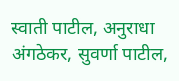स्वाती पाटील, अनुराधा अंगठेकर, सुवर्णा पाटील,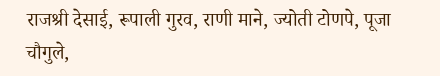राजश्री देसाई, रूपाली गुरव, राणी माने, ज्योती टोणपे, पूजा चौगुले,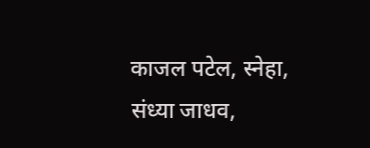काजल पटेल, स्नेहा, संध्या जाधव,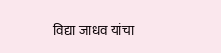विद्या जाधव यांचा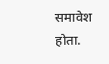समावेश होता.